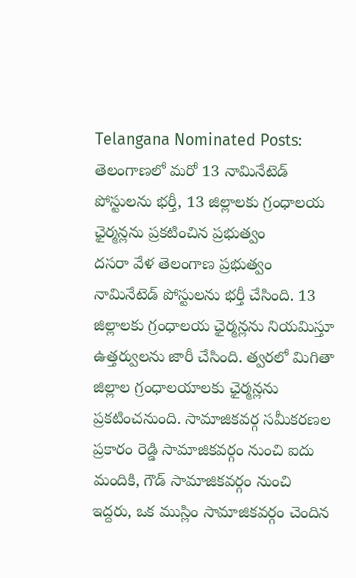Telangana Nominated Posts: తెలంగాణలో మరో 13 నామినేటెడ్ పోస్టులను భర్తీ, 13 జిల్లాలకు గ్రంధాలయ ఛైర్మన్లను ప్రకటించిన ప్రభుత్వం
దసరా వేళ తెలంగాణ ప్రభుత్వం నామినేటెడ్ పోస్టులను భర్తీ చేసింది. 13 జిల్లాలకు గ్రంధాలయ ఛైర్మన్లను నియమిస్తూ ఉత్తర్వులను జారీ చేసింది. త్వరలో మిగితా జిల్లాల గ్రంధాలయాలకు ఛైర్మన్లను ప్రకటించనుంది. సామాజికవర్గ సమీకరణల ప్రకారం రెడ్డి సామాజికవర్గం నుంచి ఐదు మందికి, గౌడ్ సామాజికవర్గం నుంచి ఇద్దరు, ఒక ముస్లిం సామాజికవర్గం చెందిన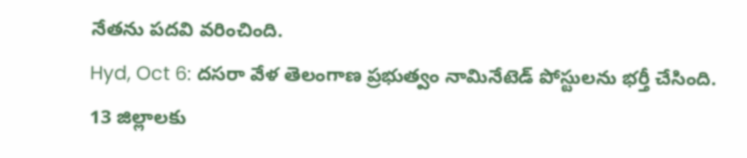నేతను పదవి వరించింది.
Hyd, Oct 6: దసరా వేళ తెలంగాణ ప్రభుత్వం నామినేటెడ్ పోస్టులను భర్తీ చేసింది. 13 జిల్లాలకు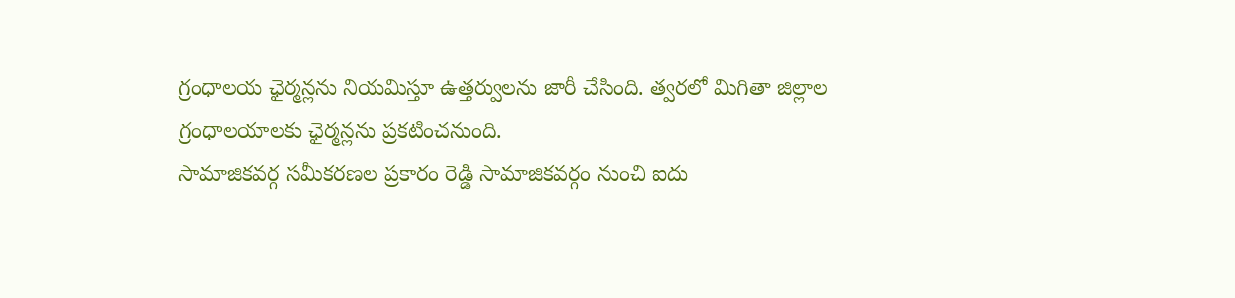గ్రంధాలయ ఛైర్మన్లను నియమిస్తూ ఉత్తర్వులను జారీ చేసింది. త్వరలో మిగితా జిల్లాల గ్రంధాలయాలకు ఛైర్మన్లను ప్రకటించనుంది.
సామాజికవర్గ సమీకరణల ప్రకారం రెడ్డి సామాజికవర్గం నుంచి ఐదు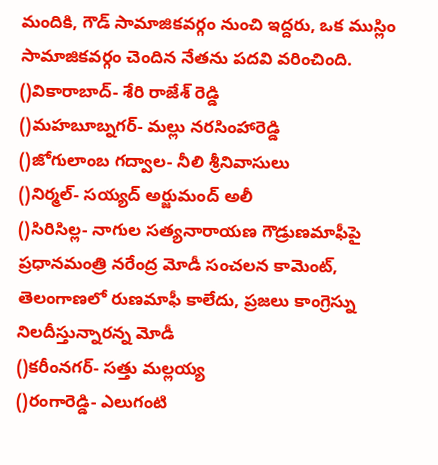మందికి, గౌడ్ సామాజికవర్గం నుంచి ఇద్దరు, ఒక ముస్లిం సామాజికవర్గం చెందిన నేతను పదవి వరించింది.
()వికారాబాద్- శేరి రాజేశ్ రెడ్డి
()మహబూబ్నగర్- మల్లు నరసింహారెడ్డి
()జోగులాంబ గద్వాల- నీలి శ్రీనివాసులు
()నిర్మల్- సయ్యద్ అర్జుమంద్ అలీ
()సిరిసిల్ల- నాగుల సత్యనారాయణ గౌడ్రుణమాఫీపై ప్రధానమంత్రి నరేంద్ర మోడీ సంచలన కామెంట్, తెలంగాణలో రుణమాఫీ కాలేదు, ప్రజలు కాంగ్రెస్ను నిలదీస్తున్నారన్న మోడీ
()కరీంనగర్- సత్తు మల్లయ్య
()రంగారెడ్డి- ఎలుగంటి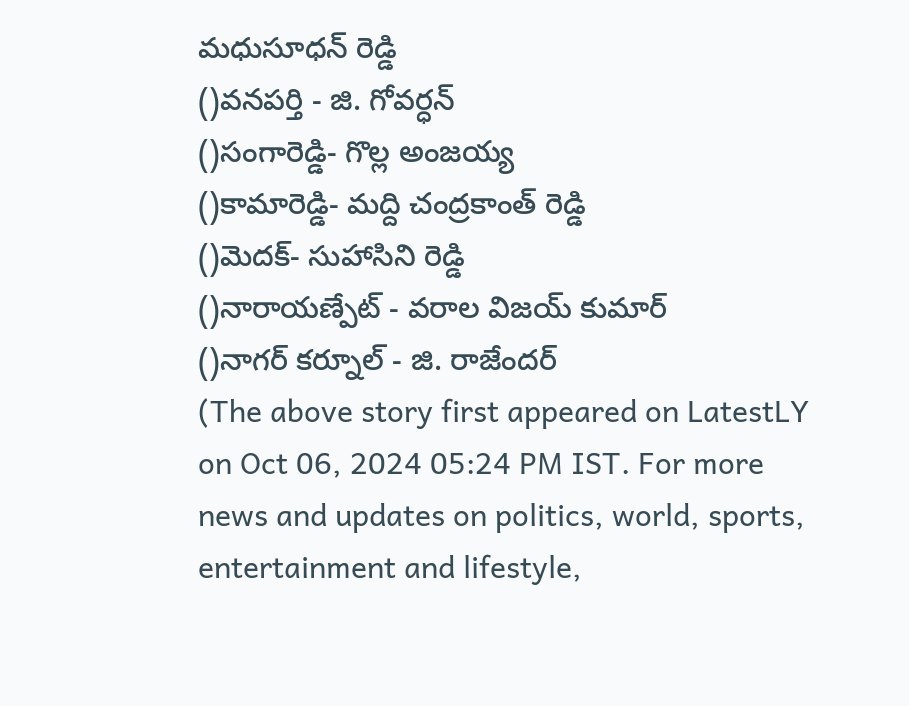మధుసూధన్ రెడ్డి
()వనపర్తి - జి. గోవర్ధన్
()సంగారెడ్డి- గొల్ల అంజయ్య
()కామారెడ్డి- మద్ది చంద్రకాంత్ రెడ్డి
()మెదక్- సుహాసిని రెడ్డి
()నారాయణ్పేట్ - వరాల విజయ్ కుమార్
()నాగర్ కర్నూల్ - జి. రాజేందర్
(The above story first appeared on LatestLY on Oct 06, 2024 05:24 PM IST. For more news and updates on politics, world, sports, entertainment and lifestyle,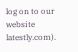log on to our website latestly.com).